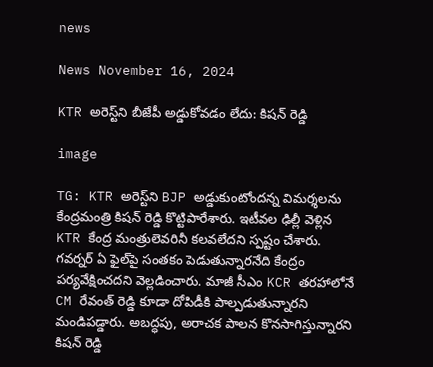news

News November 16, 2024

KTR అరెస్ట్‌ని బీజేపీ అడ్డుకోవడం లేదు: కిషన్ రెడ్డి

image

TG: KTR అరెస్ట్‌ని BJP అడ్డుకుంటోందన్న విమర్శలను కేంద్రమంత్రి కిషన్ రెడ్డి కొట్టిపారేశారు. ఇటీవల ఢిల్లీ వెళ్లిన KTR కేంద్ర మంత్రులెవరినీ కలవలేదని స్పష్టం చేశారు. గవర్నర్ ఏ ఫైల్‌పై సంతకం పెడుతున్నారనేది కేంద్రం పర్యవేక్షించదని వెల్లడించారు. మాజీ సీఎం KCR తరహాలోనే CM రేవంత్ రెడ్డి కూడా దోపిడీకి పాల్పడుతున్నారని మండిపడ్డారు. అబద్ధపు, అరాచక పాలన కొనసాగిస్తున్నారని కిషన్ రెడ్డి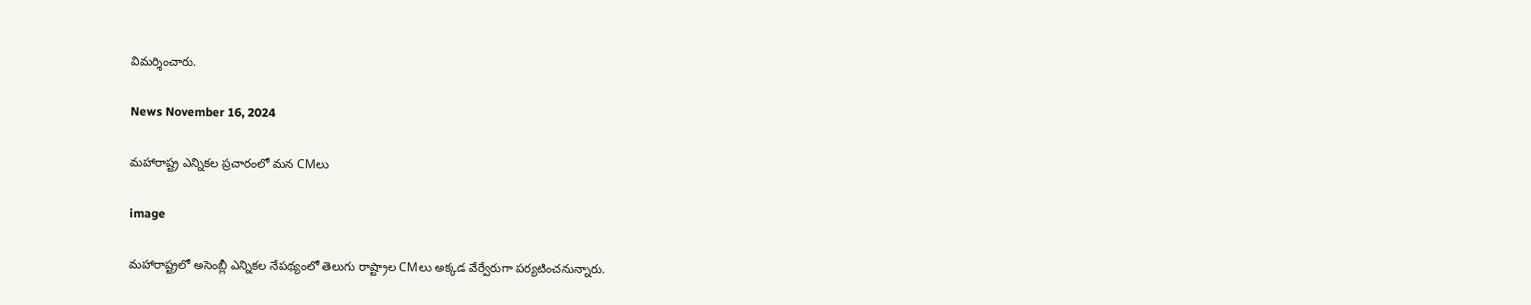విమర్శించారు.

News November 16, 2024

మహారాష్ట్ర ఎన్నికల ప్రచారంలో మన CMలు

image

మహారాష్ట్రలో అసెంబ్లీ ఎన్నికల నేపథ్యంలో తెలుగు రాష్ట్రాల CMలు అక్కడ వేర్వేరుగా పర్యటించనున్నారు.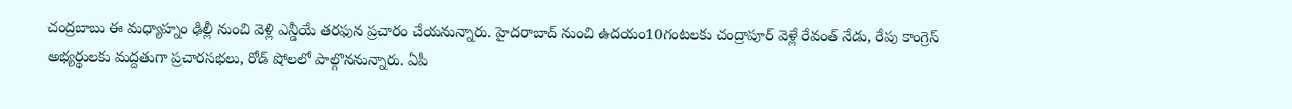చంద్రబాబు ఈ మధ్యాహ్నం ఢిల్లీ నుంచి వెళ్లి ఎన్డీయే తరఫున ప్రచారం చేయనున్నారు. హైదరాబాద్ నుంచి ఉదయం10గంటలకు చంద్రాపూర్ వెళ్లే రేవంత్ నేడు, రేపు కాంగ్రెస్ అభ్యర్థులకు మద్దతుగా ప్రచార‌సభలు, రోడ్ షోలలో పాల్గొననున్నారు. ఏపీ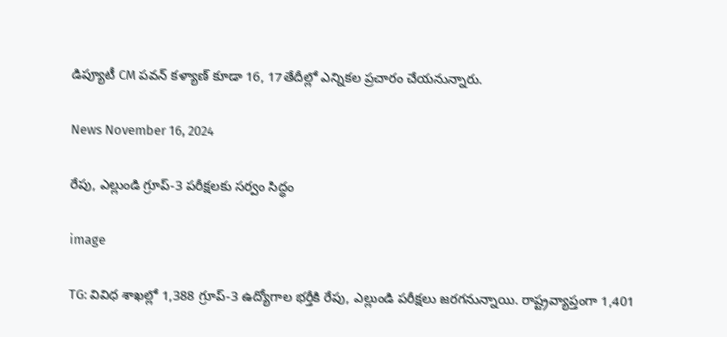డిప్యూటీ CM పవన్ కళ్యాణ్ కూడా 16, 17తేదీల్లో ఎన్నికల ప్రచారం చేయనున్నారు.

News November 16, 2024

రేపు, ఎల్లుండి గ్రూప్-3 పరీక్షలకు సర్వం సిద్ధం

image

TG: వివిధ శాఖల్లో 1,388 గ్రూప్-3 ఉద్యోగాల భర్తీకి రేపు, ఎల్లుండి పరీక్షలు జరగనున్నాయి. రాష్ట్రవ్యాప్తంగా 1,401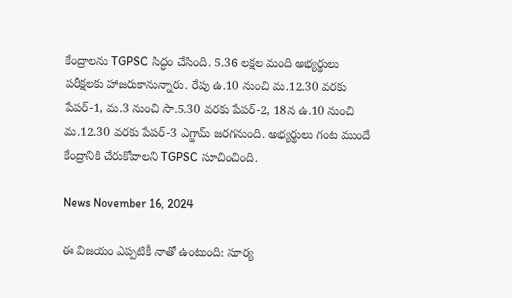కేంద్రాలను TGPSC సిద్ధం చేసింది. 5.36 లక్షల మంది అభ్యర్థులు పరీక్షలకు హాజరుకానున్నారు. రేపు ఉ.10 నుంచి మ.12.30 వరకు పేపర్-1, మ.3 నుంచి సా.5.30 వరకు పేపర్-2, 18న ఉ.10 నుంచి మ.12.30 వరకు పేపర్-3 ఎగ్జామ్ జరగనుంది. అభ్యర్థులు గంట ముందే కేంద్రానికి చేరుకోవాలని TGPSC సూచించింది.

News November 16, 2024

ఈ విజయం ఎప్పటికీ నాతో ఉంటుంది: సూర్య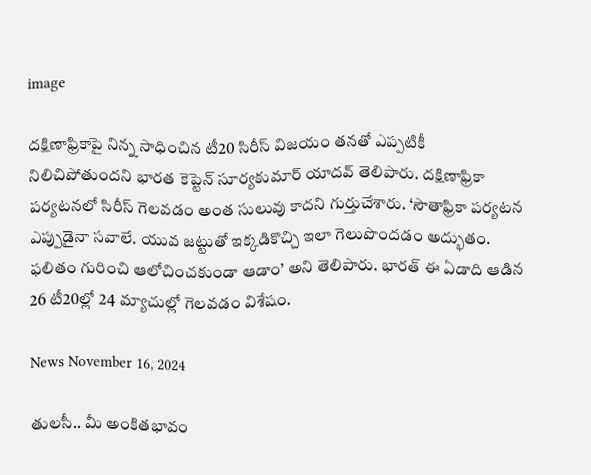image

దక్షిణాఫ్రికాపై నిన్న సాధించిన టీ20 సిరీస్ విజయం తనతో ఎప్పటికీ నిలిచిపోతుందని భారత కెప్టెన్ సూర్యకుమార్ యాదవ్ తెలిపారు. దక్షిణాఫ్రికా పర్యటనలో సిరీస్ గెలవడం అంత సులువు కాదని గుర్తుచేశారు. ‘సౌతాఫ్రికా పర్యటన ఎప్పుడైనా సవాలే. యువ జట్టుతో ఇక్కడికొచ్చి ఇలా గెలుపొందడం అద్భుతం. ఫలితం గురించి ఆలోచించకుండా ఆడాం’ అని తెలిపారు. భారత్ ఈ ఏడాది ఆడిన 26 టీ20ల్లో 24 మ్యాచుల్లో గెలవడం విశేషం.

News November 16, 2024

తులసీ.. మీ అంకితభావం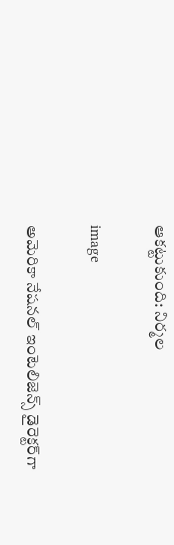ఆకట్టుకుంది: నిర్మల

image

అమెరికా నేషనల్ ఇంటెలిజెన్స్ డైరెక్టర్‌గా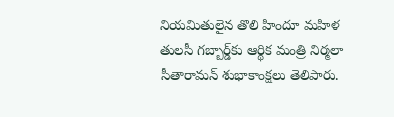నియమితులైన తొలి హిందూ మహిళ తులసీ గబ్బార్డ్‌కు ఆర్థిక మంత్రి నిర్మలా సీతారామన్ శుభాకాంక్షలు తెలిపారు.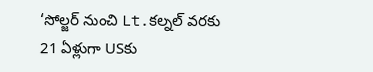‘సోల్జర్ నుంచి Lt.కల్నల్ వరకు 21 ఏళ్లుగా USకు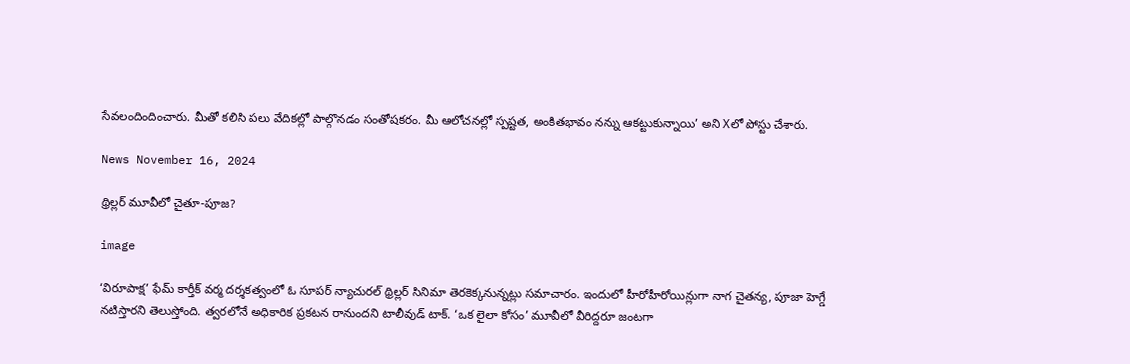సేవలందిందించారు. మీతో కలిసి పలు వేదికల్లో పాల్గొనడం సంతోషకరం. మీ ఆలోచనల్లో స్పష్టత, అంకితభావం నన్ను ఆకట్టుకున్నాయి’ అని Xలో పోస్టు చేశారు.

News November 16, 2024

థ్రిల్లర్ మూవీలో చైతూ-పూజ?

image

‘విరూపాక్ష’ ఫేమ్ కార్తీక్ వర్మ దర్శకత్వంలో ఓ సూపర్ న్యాచురల్ థ్రిల్లర్ సినిమా తెరకెక్కనున్నట్లు సమాచారం. ఇందులో హీరోహీరోయిన్లుగా నాగ చైతన్య, పూజా హెగ్డే నటిస్తారని తెలుస్తోంది. త్వరలోనే అధికారిక ప్రకటన రానుందని టాలీవుడ్ టాక్. ‘ఒక లైలా కోసం’ మూవీలో వీరిద్దరూ జంటగా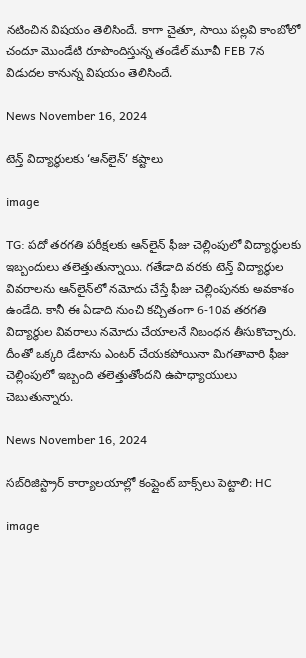నటించిన విషయం తెలిసిందే. కాగా చైతూ, సాయి పల్లవి కాంబోలో చందూ మొండేటి రూపొందిస్తున్న తండేల్ మూవీ FEB 7న విడుదల కానున్న విషయం తెలిసిందే.

News November 16, 2024

టెన్త్ విద్యార్థులకు ‘ఆన్‌లైన్’ కష్టాలు

image

TG: పదో తరగతి పరీక్షలకు ఆన్‌లైన్ ఫీజు చెల్లింపులో విద్యార్థులకు ఇబ్బందులు తలెత్తుతున్నాయి. గతేడాది వరకు టెన్త్ విద్యార్థుల వివరాలను ఆన్‌లైన్‌లో నమోదు చేస్తే ఫీజు చెల్లింపునకు అవకాశం ఉండేది. కానీ ఈ ఏడాది నుంచి కచ్చితంగా 6-10వ తరగతి విద్యార్థుల వివరాలు నమోదు చేయాలనే నిబంధన తీసుకొచ్చారు. దీంతో ఒక్కరి డేటాను ఎంటర్ చేయకపోయినా మిగతావారి ఫీజు చెల్లింపులో ఇబ్బంది తలెత్తుతోందని ఉపాధ్యాయులు చెబుతున్నారు.

News November 16, 2024

సబ్‌రిజిస్ట్రార్ కార్యాలయాల్లో కంప్లైంట్ బాక్స్‌లు పెట్టాలి: HC

image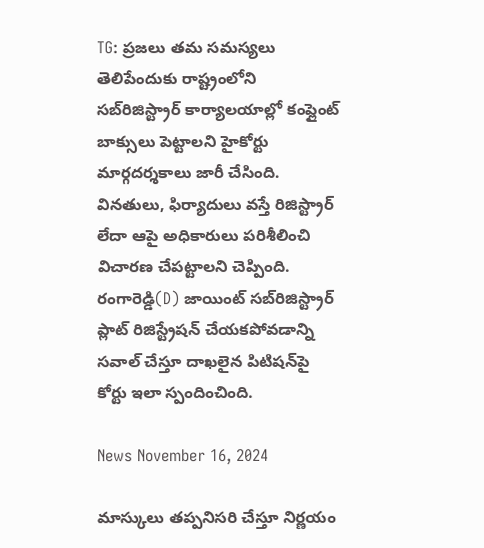TG: ప్రజలు తమ సమస్యలు తెలిపేందుకు రాష్ట్రంలోని సబ్‌రిజిస్ట్రార్ కార్యాలయాల్లో కంప్లైంట్ బాక్సులు పెట్టాలని హైకోర్టు మార్గదర్శకాలు జారీ చేసింది. వినతులు, ఫిర్యాదులు వస్తే రిజిస్ట్రార్ లేదా ఆపై అధికారులు పరిశీలించి విచారణ చేపట్టాలని చెప్పింది. రంగారెడ్డి(D) జాయింట్ సబ్‌రిజిస్ట్రార్ ప్లాట్ రిజిస్ట్రేషన్ చేయకపోవడాన్ని సవాల్ చేస్తూ దాఖలైన పిటిషన్‌పై కోర్టు ఇలా స్పందించింది.

News November 16, 2024

మాస్కులు తప్పనిసరి చేస్తూ నిర్ణయం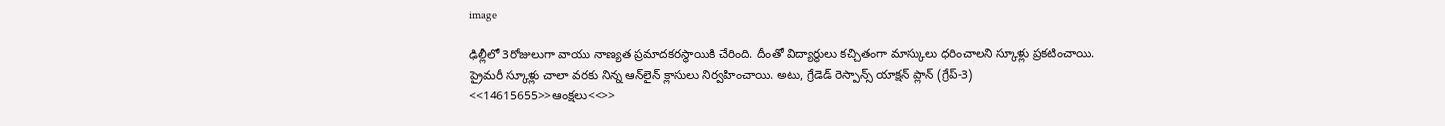image

ఢిల్లీలో 3రోజులుగా వాయు నాణ్యత ప్రమాదకరస్థాయికి చేరింది. దీంతో విద్యార్థులు కచ్చితంగా మాస్కులు ధరించాలని స్కూళ్లు ప్రకటించాయి. ప్రైమరీ స్కూళ్లు చాలా వరకు నిన్న ఆన్‌లైన్ క్లాసులు నిర్వహించాయి. అటు, గ్రేడెడ్ రెస్పాన్స్ యాక్షన్ ప్లాన్ (గ్రేప్-3) <<14615655>>ఆంక్షలు<<>>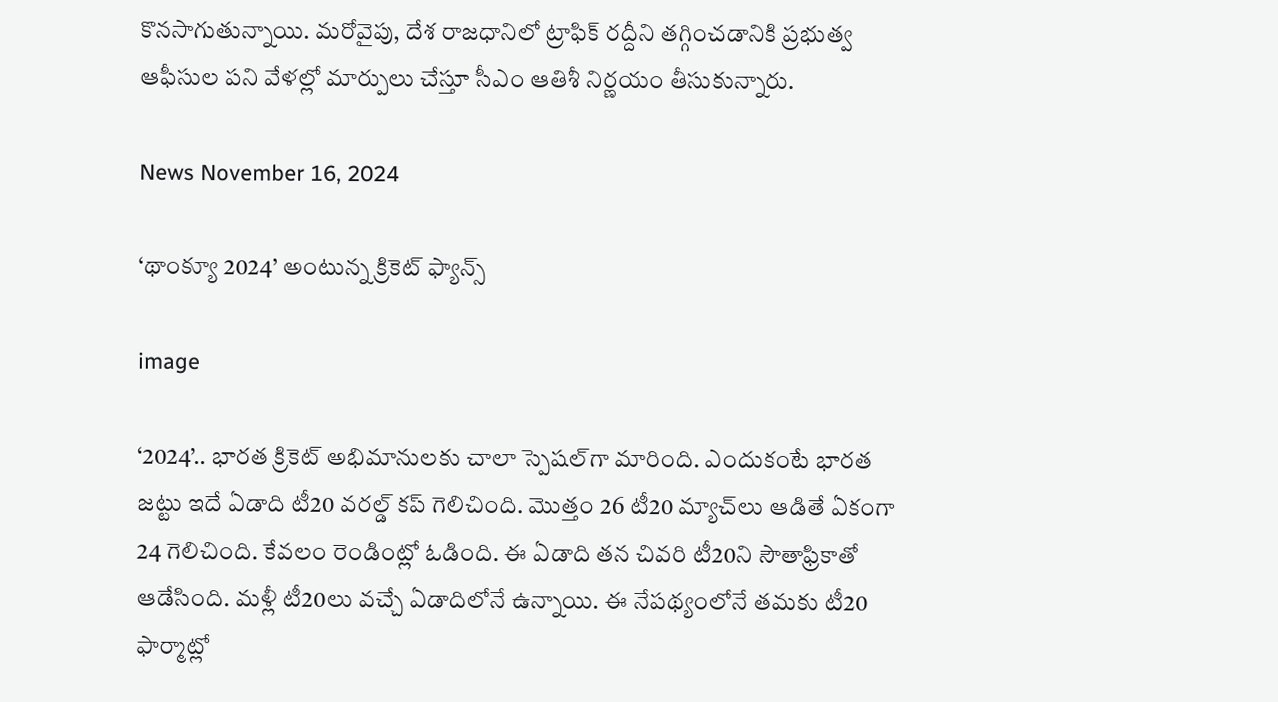కొనసాగుతున్నాయి. మరోవైపు, దేశ రాజధానిలో ట్రాఫిక్ రద్దీని తగ్గించడానికి ప్రభుత్వ ఆఫీసుల పని వేళల్లో మార్పులు చేస్తూ సీఎం ఆతిశీ నిర్ణయం తీసుకున్నారు.

News November 16, 2024

‘థాంక్యూ 2024’ అంటున్న క్రికెట్ ఫ్యాన్స్

image

‘2024’.. భారత క్రికెట్ అభిమానులకు చాలా స్పెషల్‌గా మారింది. ఎందుకంటే భారత జట్టు ఇదే ఏడాది టీ20 వరల్డ్ కప్ గెలిచింది. మొత్తం 26 టీ20 మ్యాచ్‌లు ఆడితే ఏకంగా 24 గెలిచింది. కేవలం రెండింట్లో ఓడింది. ఈ ఏడాది తన చివరి టీ20ని సౌతాఫ్రికాతో ఆడేసింది. మళ్లీ టీ20లు వచ్చే ఏడాదిలోనే ఉన్నాయి. ఈ నేపథ్యంలోనే తమకు టీ20 ఫార్మాట్లో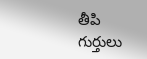తీపి గుర్తులు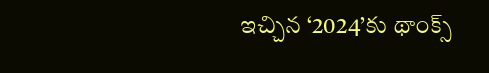ఇచ్చిన ‘2024’కు థాంక్స్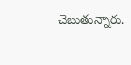చెబుతున్నారు.